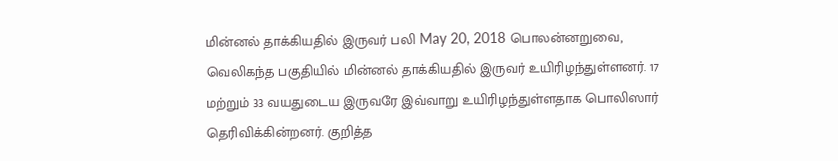மின்னல் தாக்கியதில் இருவர் பலி May 20, 2018 பொலன்னறுவை, வெலிகந்த பகுதியில் மின்னல் தாக்கியதில் இருவர் உயிரிழந்துள்ளனர். 17 மற்றும் 33 வயதுடைய இருவரே இவ்வாறு உயிரிழந்துள்ளதாக பொலிஸார் தெரிவிக்கின்றனர். குறித்த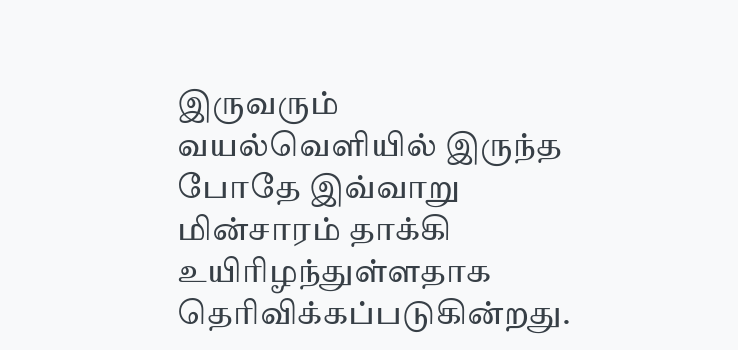இருவரும் வயல்வெளியில் இருந்த போதே இவ்வாறு மின்சாரம் தாக்கி உயிரிழந்துள்ளதாக தெரிவிக்கப்படுகின்றது.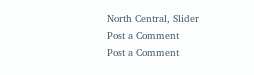North Central, Slider
Post a Comment
Post a Comment